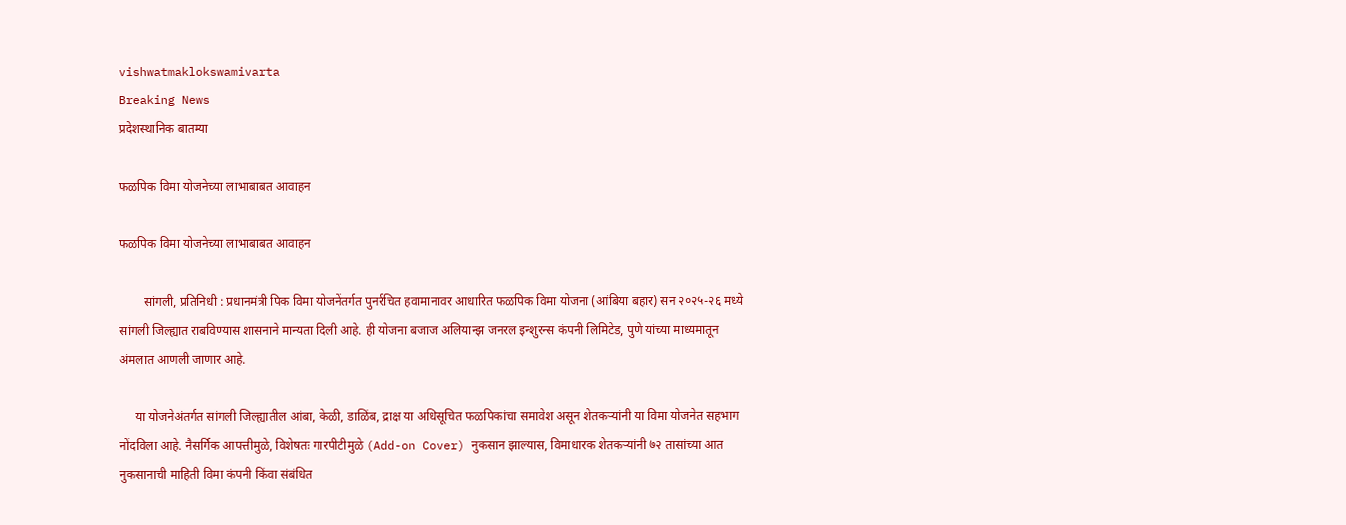vishwatmaklokswamivarta
Breaking News
प्रदेशस्थानिक बातम्या

फळपिक विमा योजनेच्या लाभाबाबत आवाहन

फळपिक विमा योजनेच्या लाभाबाबत आवाहन

        सांगली, प्रतिनिधी : प्रधानमंत्री पिक विमा योजनेंतर्गत पुनर्रचित हवामानावर आधारित फळपिक विमा योजना (आंबिया बहार) सन २०२५-२६ मध्ये सांगली जिल्ह्यात राबविण्यास शासनाने मान्यता दिली आहे. ही योजना बजाज अलियान्झ जनरल इन्शुरन्स कंपनी लिमिटेड, पुणे यांच्या माध्यमातून अंमलात आणली जाणार आहे.

     या योजनेअंतर्गत सांगली जिल्ह्यातील आंबा, केळी, डाळिंब, द्राक्ष या अधिसूचित फळपिकांचा समावेश असून शेतकऱ्यांनी या विमा योजनेत सहभाग नोंदविला आहे. नैसर्गिक आपत्तीमुळे, विशेषतः गारपीटीमुळे (Add-on Cover) नुकसान झाल्यास, विमाधारक शेतकऱ्यांनी ७२ तासांच्या आत नुकसानाची माहिती विमा कंपनी किंवा संबंधित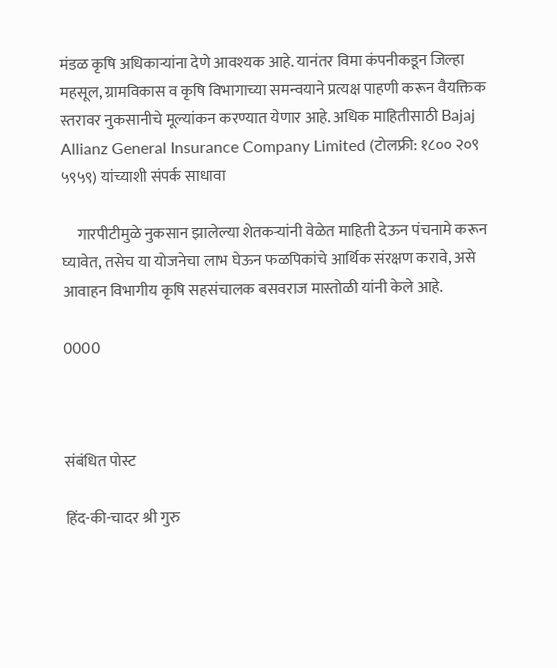मंडळ कृषि अधिकाऱ्यांना देणे आवश्यक आहे. यानंतर विमा कंपनीकडून जिल्हा महसूल, ग्रामविकास व कृषि विभागाच्या समन्वयाने प्रत्यक्ष पाहणी करून वैयक्तिक स्तरावर नुकसानीचे मूल्यांकन करण्यात येणार आहे. अधिक माहितीसाठी Bajaj Allianz General Insurance Company Limited (टोलफ्री: १८०० २०९ ५९५९) यांच्याशी संपर्क साधावा

     गारपीटीमुळे नुकसान झालेल्या शेतकऱ्यांनी वेळेत माहिती देऊन पंचनामे करून घ्यावेत, तसेच या योजनेचा लाभ घेऊन फळपिकांचे आर्थिक संरक्षण करावे, असे आवाहन विभागीय कृषि सहसंचालक बसवराज मास्तोळी यांनी केले आहे.

0000



संबंधित पोस्ट

हिंद-की-चादर श्री गुरु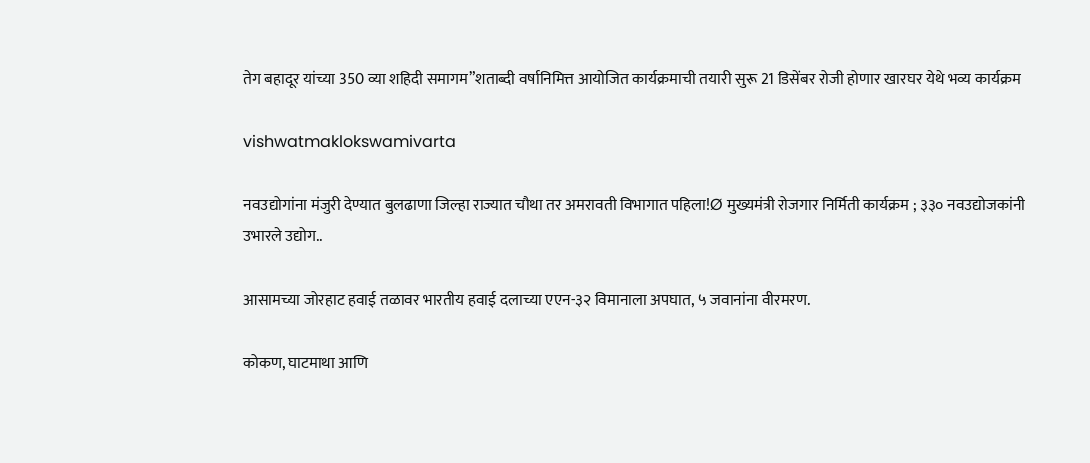तेग बहादूर यांच्या 350 व्या शहिदी समागम”शताब्दी वर्षानिमित्त आयोजित कार्यक्रमाची तयारी सुरू 21 डिसेंबर रोजी होणार खारघर येथे भव्य कार्यक्रम

vishwatmaklokswamivarta

नवउद्योगांना मंजुरी देण्यात बुलढाणा जिल्हा राज्यात चौथा तर अमरावती विभागात पहिला!Ø मुख्यमंत्री रोजगार निर्मिती कार्यक्रम ; ३३० नवउद्योजकांनी उभारले उद्योग..

आसामच्या जोरहाट हवाई तळावर भारतीय हवाई दलाच्या एएन-३२ विमानाला अपघात, ५ जवानांना वीरमरण.

कोकण, घाटमाथा आणि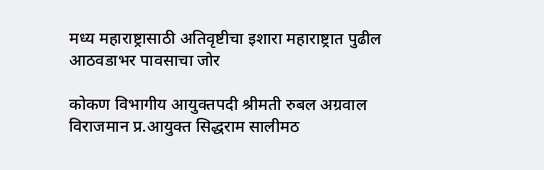मध्य महाराष्ट्रासाठी अतिवृष्टीचा इशारा महाराष्ट्रात पुढील आठवडाभर पावसाचा जोर

कोकण विभागीय आयुक्तपदी श्रीमती रुबल अग्रवाल विराजमान प्र.आयुक्त सिद्धराम सालीमठ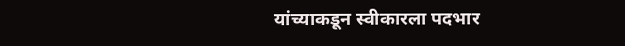यांच्याकडून स्वीकारला पदभार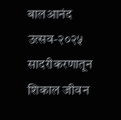बालआनंद उत्सव-२०२५ सादरीकरणातून शिकाल जीवन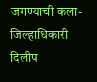जगण्याची कला- जिल्हाधिकारी दिलीप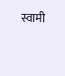स्वामी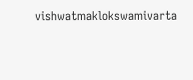vishwatmaklokswamivarta